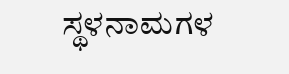ಸ್ಥಳನಾಮಗಳ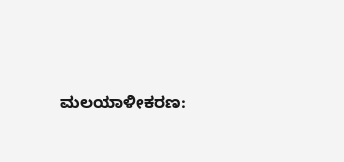ಮಲಯಾಳೀಕರಣ: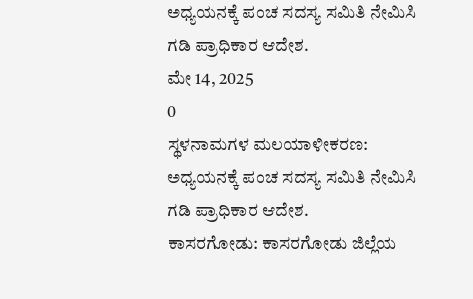ಅಧ್ಯಯನಕ್ಕೆ ಪಂಚ ಸದಸ್ಯ ಸಮಿತಿ ನೇಮಿಸಿ ಗಡಿ ಪ್ರಾಧಿಕಾರ ಆದೇಶ.
ಮೇ 14, 2025
0
ಸ್ಥಳನಾಮಗಳ ಮಲಯಾಳೀಕರಣ: ಅಧ್ಯಯನಕ್ಕೆ ಪಂಚ ಸದಸ್ಯ ಸಮಿತಿ ನೇಮಿಸಿ ಗಡಿ ಪ್ರಾಧಿಕಾರ ಆದೇಶ.
ಕಾಸರಗೋಡು: ಕಾಸರಗೋಡು ಜಿಲ್ಲೆಯ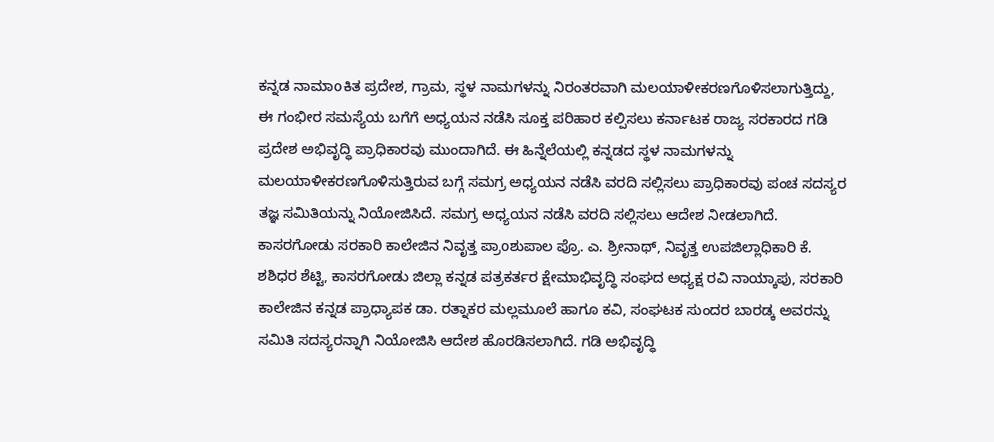ಕನ್ನಡ ನಾಮಾoಕಿತ ಪ್ರದೇಶ, ಗ್ರಾಮ, ಸ್ಥಳ ನಾಮಗಳನ್ನು ನಿರಂತರವಾಗಿ ಮಲಯಾಳೀಕರಣಗೊಳಿಸಲಾಗುತ್ತಿದ್ದು, ಈ ಗಂಭೀರ ಸಮಸ್ಯೆಯ ಬಗೆಗೆ ಅಧ್ಯಯನ ನಡೆಸಿ ಸೂಕ್ತ ಪರಿಹಾರ ಕಲ್ಪಿಸಲು ಕರ್ನಾಟಕ ರಾಜ್ಯ ಸರಕಾರದ ಗಡಿ ಪ್ರದೇಶ ಅಭಿವೃದ್ಧಿ ಪ್ರಾಧಿಕಾರವು ಮುಂದಾಗಿದೆ. ಈ ಹಿನ್ನೆಲೆಯಲ್ಲಿ ಕನ್ನಡದ ಸ್ಥಳ ನಾಮಗಳನ್ನು ಮಲಯಾಳೀಕರಣಗೊಳಿಸುತ್ತಿರುವ ಬಗ್ಗೆ ಸಮಗ್ರ ಅಧ್ಯಯನ ನಡೆಸಿ ವರದಿ ಸಲ್ಲಿಸಲು ಪ್ರಾಧಿಕಾರವು ಪಂಚ ಸದಸ್ಯರ ತಜ್ಞ ಸಮಿತಿಯನ್ನು ನಿಯೋಜಿಸಿದೆ. ಸಮಗ್ರ ಅಧ್ಯಯನ ನಡೆಸಿ ವರದಿ ಸಲ್ಲಿಸಲು ಆದೇಶ ನೀಡಲಾಗಿದೆ. ಕಾಸರಗೋಡು ಸರಕಾರಿ ಕಾಲೇಜಿನ ನಿವೃತ್ತ ಪ್ರಾoಶುಪಾಲ ಪ್ರೊ. ಎ. ಶ್ರೀನಾಥ್, ನಿವೃತ್ತ ಉಪಜಿಲ್ಲಾಧಿಕಾರಿ ಕೆ. ಶಶಿಧರ ಶೆಟ್ಟಿ, ಕಾಸರಗೋಡು ಜಿಲ್ಲಾ ಕನ್ನಡ ಪತ್ರಕರ್ತರ ಕ್ಷೇಮಾಭಿವೃದ್ಧಿ ಸಂಘದ ಅಧ್ಯಕ್ಷ ರವಿ ನಾಯ್ಕಾಪು, ಸರಕಾರಿ ಕಾಲೇಜಿನ ಕನ್ನಡ ಪ್ರಾಧ್ಯಾಪಕ ಡಾ. ರತ್ನಾಕರ ಮಲ್ಲಮೂಲೆ ಹಾಗೂ ಕವಿ, ಸಂಘಟಕ ಸುಂದರ ಬಾರಡ್ಕ ಅವರನ್ನು ಸಮಿತಿ ಸದಸ್ಯರನ್ನಾಗಿ ನಿಯೋಜಿಸಿ ಆದೇಶ ಹೊರಡಿಸಲಾಗಿದೆ. ಗಡಿ ಅಭಿವೃದ್ಧಿ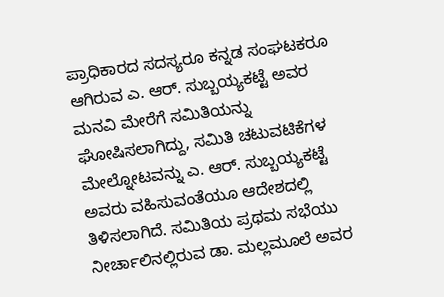ಪ್ರಾಧಿಕಾರದ ಸದಸ್ಯರೂ ಕನ್ನಡ ಸಂಘಟಕರೂ ಆಗಿರುವ ಎ. ಆರ್. ಸುಬ್ಬಯ್ಯಕಟ್ಟೆ ಅವರ ಮನವಿ ಮೇರೆಗೆ ಸಮಿತಿಯನ್ನು ಘೋಷಿಸಲಾಗಿದ್ದು, ಸಮಿತಿ ಚಟುವಟಿಕೆಗಳ ಮೇಲ್ನೋಟವನ್ನು ಎ. ಆರ್. ಸುಬ್ಬಯ್ಯಕಟ್ಟೆ ಅವರು ವಹಿಸುವಂತೆಯೂ ಆದೇಶದಲ್ಲಿ ತಿಳಿಸಲಾಗಿದೆ. ಸಮಿತಿಯ ಪ್ರಥಮ ಸಭೆಯು ನೀರ್ಚಾಲಿನಲ್ಲಿರುವ ಡಾ. ಮಲ್ಲಮೂಲೆ ಅವರ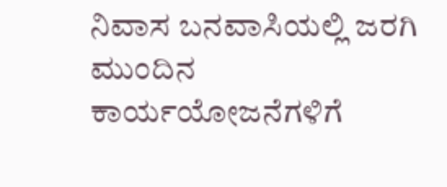ನಿವಾಸ ಬನವಾಸಿಯಲ್ಲಿ ಜರಗಿ ಮುಂದಿನ ಕಾರ್ಯಯೋಜನೆಗಳಿಗೆ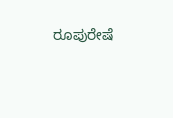ರೂಪುರೇಷೆ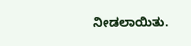ನೀಡಲಾಯಿತು.